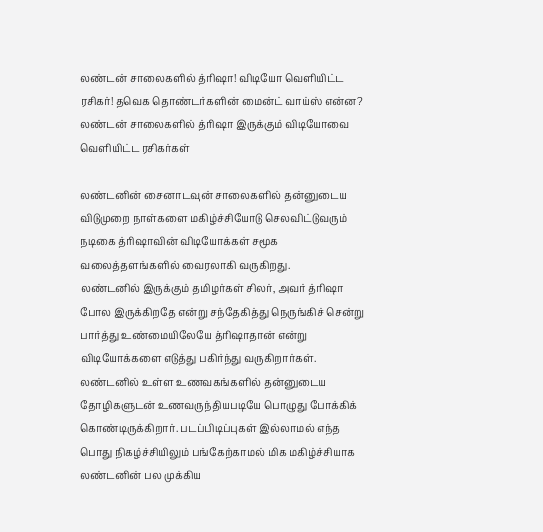லண்டன் சாலைகளில் த்ரிஷா! விடியோ வெளியிட்ட ரசிகர்! தவெக தொண்டர்களின் மைன்ட் வாய்ஸ் என்ன?
லண்டன் சாலைகளில் த்ரிஷா இருக்கும் விடியோவை வெளியிட்ட ரசிகர்கள்

லண்டனின் சைனாடவுன் சாலைகளில் தன்னுடைய விடுமுறை நாள்களை மகிழ்ச்சியோடு செலவிட்டுவரும் நடிகை த்ரிஷாவின் விடியோக்கள் சமூக வலைத்தளங்களில் வைரலாகி வருகிறது.
லண்டனில் இருக்கும் தமிழர்கள் சிலர், அவர் த்ரிஷா போல இருக்கிறதே என்று சந்தேகித்து நெருங்கிச் சென்று பார்த்து உண்மையிலேயே த்ரிஷாதான் என்று விடியோக்களை எடுத்து பகிர்ந்து வருகிறார்கள்.
லண்டனில் உள்ள உணவகங்களில் தன்னுடைய தோழிகளுடன் உணவருந்தியபடியே பொழுது போக்கிக் கொண்டிருக்கிறார். படப்பிடிப்புகள் இல்லாமல் எந்த பொது நிகழ்ச்சியிலும் பங்கேற்காமல் மிக மகிழ்ச்சியாக லண்டனின் பல முக்கிய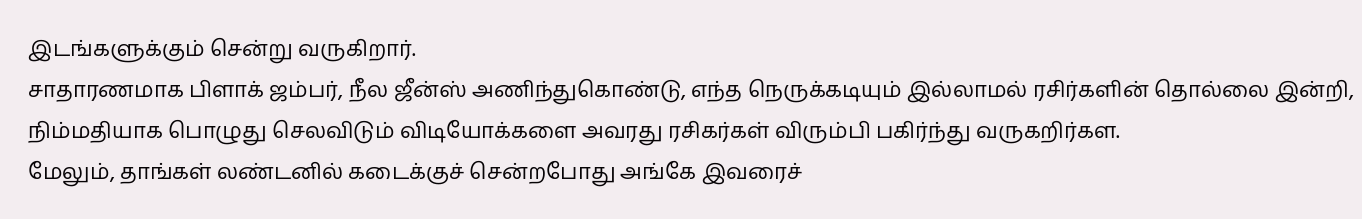இடங்களுக்கும் சென்று வருகிறார்.
சாதாரணமாக பிளாக் ஜம்பர், நீல ஜீன்ஸ் அணிந்துகொண்டு, எந்த நெருக்கடியும் இல்லாமல் ரசிர்களின் தொல்லை இன்றி, நிம்மதியாக பொழுது செலவிடும் விடியோக்களை அவரது ரசிகர்கள் விரும்பி பகிர்ந்து வருகறிர்கள.
மேலும், தாங்கள் லண்டனில் கடைக்குச் சென்றபோது அங்கே இவரைச்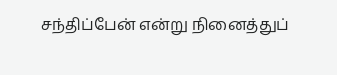சந்திப்பேன் என்று நினைத்துப்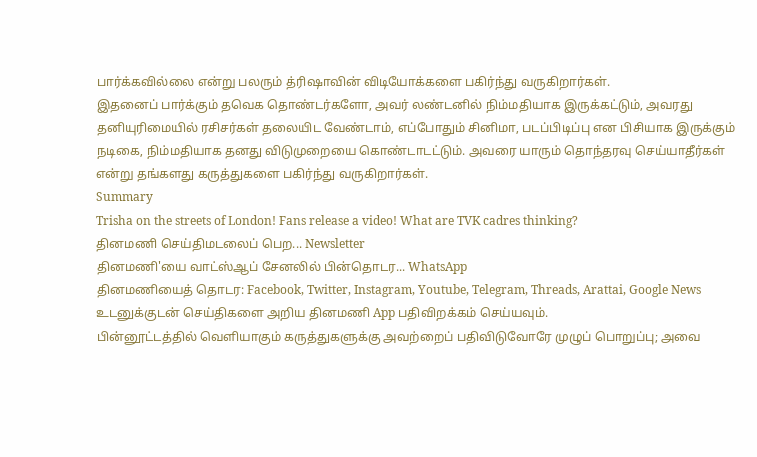பார்க்கவில்லை என்று பலரும் த்ரிஷாவின் விடியோக்களை பகிர்ந்து வருகிறார்கள்.
இதனைப் பார்க்கும் தவெக தொண்டர்களோ, அவர் லண்டனில் நிம்மதியாக இருக்கட்டும், அவரது தனியுரிமையில் ரசிசர்கள் தலையிட வேண்டாம், எப்போதும் சினிமா, படப்பிடிப்பு என பிசியாக இருக்கும் நடிகை, நிம்மதியாக தனது விடுமுறையை கொண்டாடட்டும். அவரை யாரும் தொந்தரவு செய்யாதீர்கள் என்று தங்களது கருத்துகளை பகிர்ந்து வருகிறார்கள்.
Summary
Trisha on the streets of London! Fans release a video! What are TVK cadres thinking?
தினமணி செய்திமடலைப் பெற... Newsletter
தினமணி'யை வாட்ஸ்ஆப் சேனலில் பின்தொடர... WhatsApp
தினமணியைத் தொடர: Facebook, Twitter, Instagram, Youtube, Telegram, Threads, Arattai, Google News
உடனுக்குடன் செய்திகளை அறிய தினமணி App பதிவிறக்கம் செய்யவும்.
பின்னூட்டத்தில் வெளியாகும் கருத்துகளுக்கு அவற்றைப் பதிவிடுவோரே முழுப் பொறுப்பு; அவை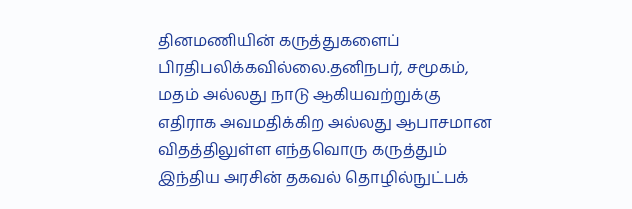தினமணியின் கருத்துகளைப் பிரதிபலிக்கவில்லை.தனிநபர், சமூகம், மதம் அல்லது நாடு ஆகியவற்றுக்கு எதிராக அவமதிக்கிற அல்லது ஆபாசமான விதத்திலுள்ள எந்தவொரு கருத்தும் இந்திய அரசின் தகவல் தொழில்நுட்பக்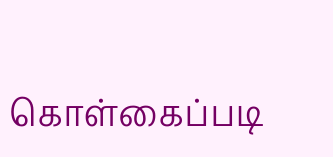கொள்கைப்படி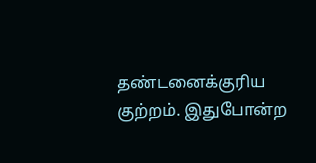தண்டனைக்குரிய குற்றம். இதுபோன்ற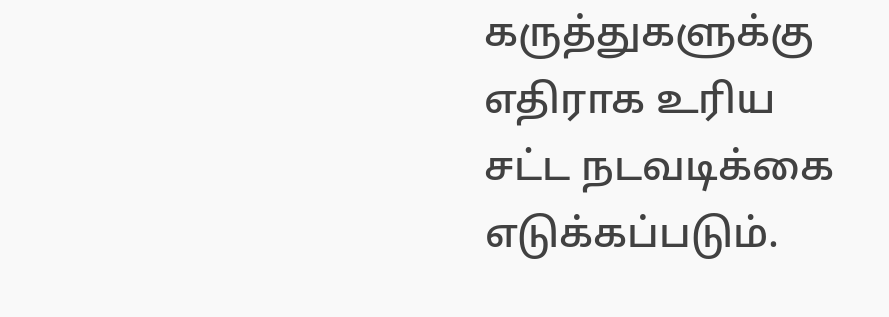கருத்துகளுக்கு எதிராக உரிய சட்ட நடவடிக்கை எடுக்கப்படும்.